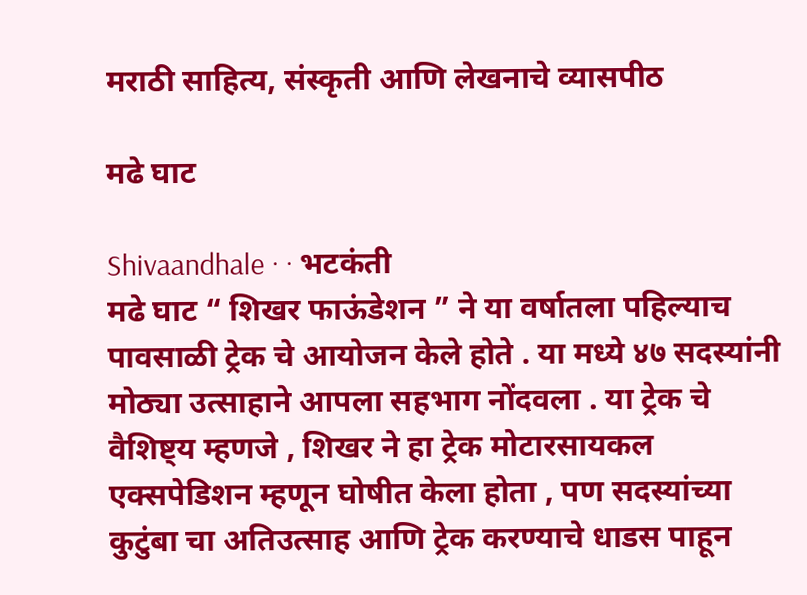मराठी साहित्य, संस्कृती आणि लेखनाचे व्यासपीठ

मढे घाट

Shivaandhale · · भटकंती
मढे घाट “ शिखर फाऊंडेशन ” ने या वर्षातला पहिल्याच पावसाळी ट्रेक चे आयोजन केले होते . या मध्ये ४७ सदस्यांनी मोठ्या उत्साहाने आपला सहभाग नोंदवला . या ट्रेक चे वैशिष्ट्य म्हणजे , शिखर ने हा ट्रेक मोटारसायकल एक्सपेडिशन म्हणून घोषीत केला होता , पण सदस्यांच्या कुटुंबा चा अतिउत्साह आणि ट्रेक करण्याचे धाडस पाहून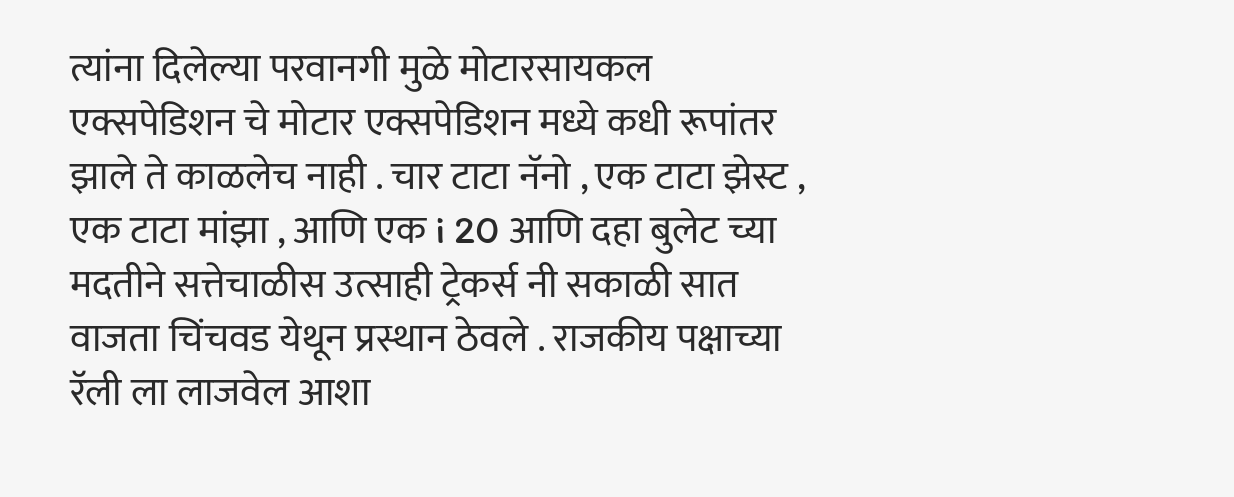त्यांना दिलेल्या परवानगी मुळे मोटारसायकल एक्सपेडिशन चे मोटार एक्सपेडिशन मध्ये कधी रूपांतर झाले ते काळलेच नाही . चार टाटा नॅनो , एक टाटा झेस्ट , एक टाटा मांझा , आणि एक i 20 आणि दहा बुलेट च्या मदतीने सत्तेचाळीस उत्साही ट्रेकर्स नी सकाळी सात वाजता चिंचवड येथून प्रस्थान ठेवले . राजकीय पक्षाच्या रॅली ला लाजवेल आशा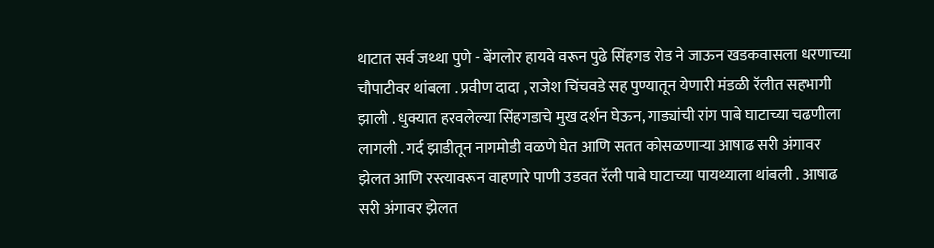थाटात सर्व जथ्था पुणे - बेंगलोर हायवे वरून पुढे सिंहगड रोड ने जाऊन खडकवासला धरणाच्या चौपाटीवर थांबला . प्रवीण दादा , राजेश चिंचवडे सह पुण्यातून येणारी मंडळी रॅलीत सहभागी झाली . धुक्यात हरवलेल्या सिंहगडाचे मुख दर्शन घेऊन, गाड्यांची रांग पाबे घाटाच्या चढणीला लागली . गर्द झाडीतून नागमोडी वळणे घेत आणि सतत कोसळणाऱ्या आषाढ सरी अंगावर झेलत आणि रस्त्यावरून वाहणारे पाणी उडवत रॅली पाबे घाटाच्या पायथ्याला थांबली . आषाढ सरी अंगावर झेलत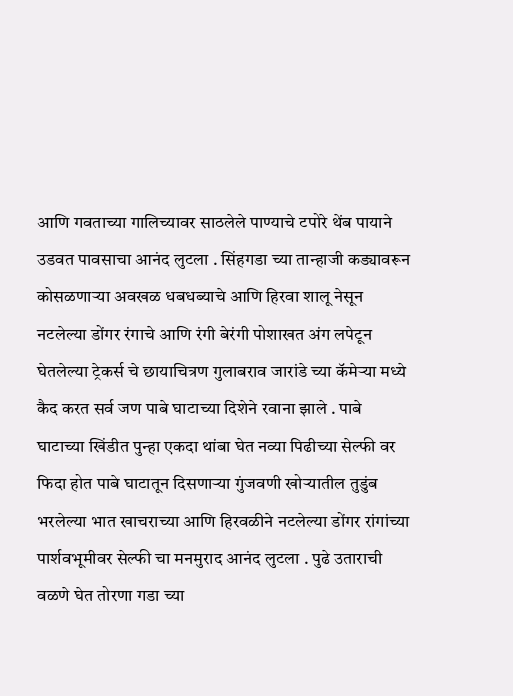आणि गवताच्या गालिच्यावर साठलेले पाण्याचे टपोरे थेंब पायाने उडवत पावसाचा आनंद लुटला . सिंहगडा च्या तान्हाजी कड्यावरून कोसळणाऱ्या अवखळ धबधब्याचे आणि हिरवा शालू नेसून नटलेल्या डोंगर रंगाचे आणि रंगी बेरंगी पोशाखत अंग लपेटून घेतलेल्या ट्रेकर्स चे छायाचित्रण गुलाबराव जारांडे च्या कॅमेऱ्या मध्ये कैद करत सर्व जण पाबे घाटाच्या दिशेने रवाना झाले . पाबे घाटाच्या खिंडीत पुन्हा एकदा थांबा घेत नव्या पिढीच्या सेल्फी वर फिदा होत पाबे घाटातून दिसणाऱ्या गुंजवणी खोऱ्यातील तुडुंब भरलेल्या भात खाचराच्या आणि हिरवळीने नटलेल्या डोंगर रांगांच्या पार्शवभूमीवर सेल्फी चा मनमुराद आनंद लुटला . पुढे उताराची वळणे घेत तोरणा गडा च्या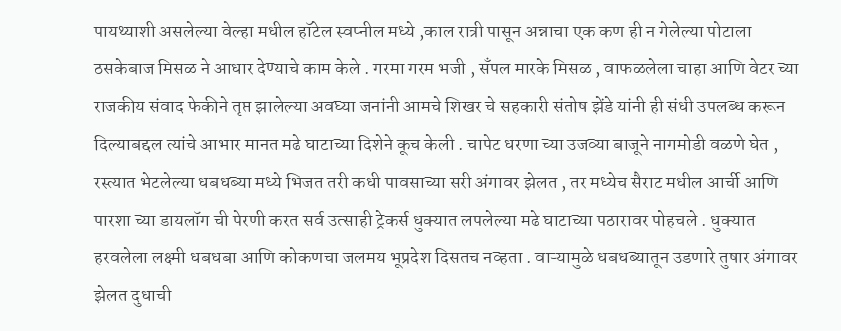पायथ्याशी असलेल्या वेल्हा मधील हॉटेल स्वप्नील मध्ये ,काल रात्री पासून अन्नाचा एक कण ही न गेलेल्या पोटाला ठसकेबाज मिसळ ने आधार देण्याचे काम केले . गरमा गरम भजी , सँपल मारके मिसळ , वाफळलेला चाहा आणि वेटर च्या राजकीय संवाद फेकीने तृप्त झालेल्या अवघ्या जनांनी आमचे शिखर चे सहकारी संतोष झेंडे यांनी ही संधी उपलब्ध करून दिल्याबद्दल त्यांचे आभार मानत मढे घाटाच्या दिशेने कूच केली . चापेट धरणा च्या उजव्या बाजूने नागमोडी वळणे घेत , रस्त्यात भेटलेल्या धबधब्या मध्ये भिजत तरी कधी पावसाच्या सरी अंगावर झेलत , तर मध्येच सैराट मधील आर्ची आणि पारशा च्या डायलॉग ची पेरणी करत सर्व उत्साही ट्रेकर्स धुक्यात लपलेल्या मढे घाटाच्या पठारावर पोहचले . धुक्यात हरवलेला लक्ष्मी धबधबा आणि कोकणचा जलमय भूप्रदेश दिसतच नव्हता . वाऱ्यामुळे धबधब्यातून उडणारे तुषार अंगावर झेलत दुधाची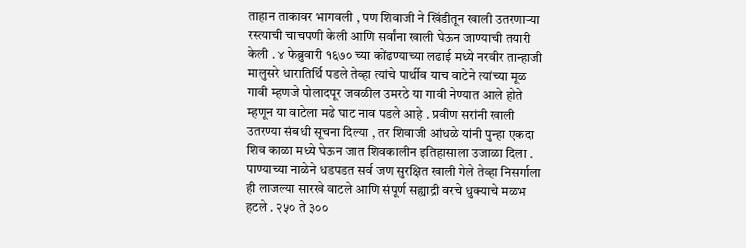ताहान ताकावर भागवली , पण शिवाजी ने खिंडीतून खाली उतरणाऱ्या रस्त्याची चाचपणी केली आणि सर्वांना खाली घेऊन जाण्याची तयारी केली . ४ फेब्रुवारी १६७० च्या कोंढण्याच्या लढाई मध्ये नरवीर तान्हाजी मालुसरे धारातिर्थि पडले तेव्हा त्यांचे पार्थीव याच वाटेने त्यांच्या मूळ गावी म्हणजे पोलादपूर जवळील उमरठे या गावी नेण्यात आले होते म्हणून या वाटेला मढे घाट नाव पडले आहे . प्रवीण सरांनी खाली उतरण्या संबधी सूचना दिल्या , तर शिवाजी आंधळे यांनी पुन्हा एकदा शिव काळा मध्ये घेऊन जात शिवकालीन इतिहासाला उजाळा दिला . पाण्याच्या नाळेने धडपडत सर्व जण सुरक्षित खाली गेले तेव्हा निसर्गाला ही लाजल्या सारखे वाटले आणि संपूर्ण सह्याद्री वरचे धुक्याचे मळभ हटले . २५० ते ३००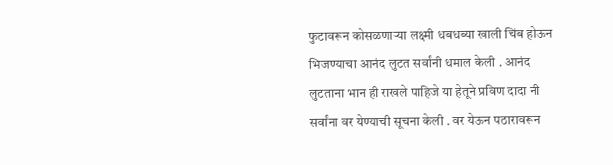फुटावरून कोसळणाऱ्या लक्ष्मी धबधब्या खाली चिंब होऊन भिजण्याचा आनंद लुटत सर्वांनी धमाल केली . आनंद लुटताना भान ही राखले पाहिजे या हेतूने प्रविण दादा नी सर्वांना वर येण्याची सूचना केली . वर येऊन पठारावरून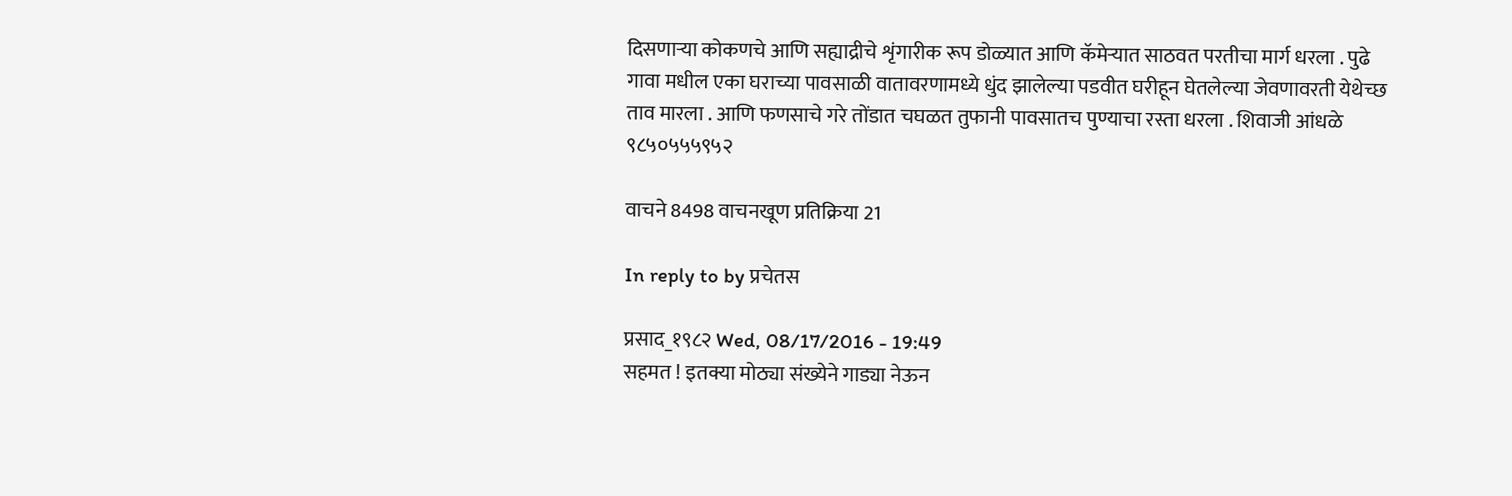दिसणाऱ्या कोकणचे आणि सह्याद्रीचे शृंगारीक रूप डोळ्यात आणि कॅमेऱ्यात साठवत परतीचा मार्ग धरला . पुढे गावा मधील एका घराच्या पावसाळी वातावरणामध्ये धुंद झालेल्या पडवीत घरीहून घेतलेल्या जेवणावरती येथेच्छ ताव मारला . आणि फणसाचे गरे तोंडात चघळत तुफानी पावसातच पुण्याचा रस्ता धरला . शिवाजी आंधळे ९८५०५५५९५२

वाचने 8498 वाचनखूण प्रतिक्रिया 21

In reply to by प्रचेतस

प्रसाद_१९८२ Wed, 08/17/2016 - 19:49
सहमत ! इतक्या मोठ्या संख्येने गाड्या नेऊन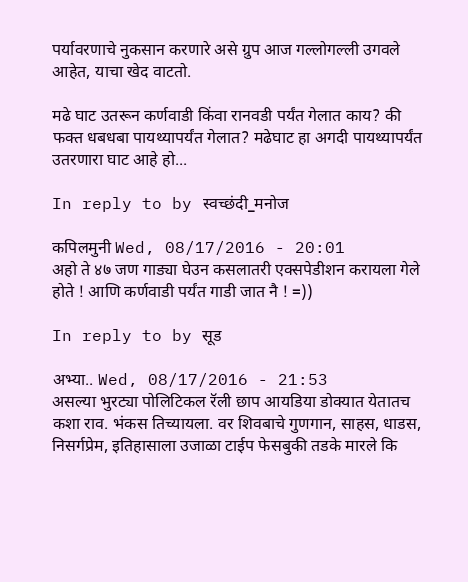पर्यावरणाचे नुकसान करणारे असे ग्रुप आज गल्लोगल्ली उगवले आहेत, याचा खेद वाटतो.

मढे घाट उतरून कर्णवाडी किंवा रानवडी पर्यंत गेलात काय? की फक्त धबधबा पायथ्यापर्यंत गेलात? मढेघाट हा अगदी पायथ्यापर्यंत उतरणारा घाट आहे हो...

In reply to by स्वच्छंदी_मनोज

कपिलमुनी Wed, 08/17/2016 - 20:01
अहो ते ४७ जण गाड्या घेउन कसलातरी एक्सपेडीशन करायला गेले होते ! आणि कर्णवाडी पर्यंत गाडी जात नै ! =))

In reply to by सूड

अभ्या.. Wed, 08/17/2016 - 21:53
असल्या भुरट्या पोलिटिकल रॅली छाप आयडिया डोक्यात येतातच कशा राव. भंकस तिच्यायला. वर शिवबाचे गुणगान, साहस, धाडस, निसर्गप्रेम, इतिहासाला उजाळा टाईप फेसबुकी तडके मारले कि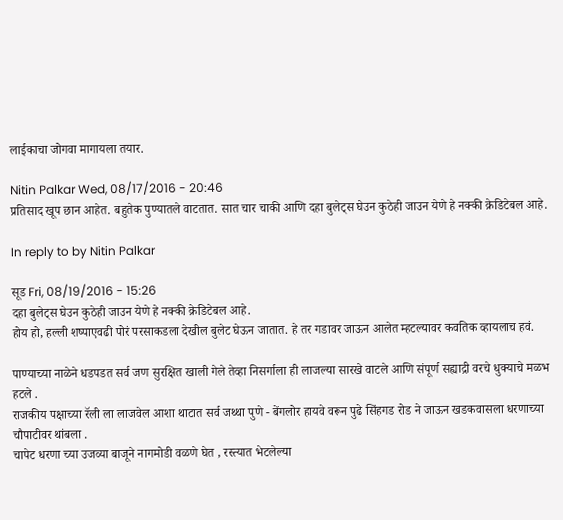लाईकाचा जोगवा मागायला तयार.

Nitin Palkar Wed, 08/17/2016 - 20:46
प्रतिसाद खूप छान आहेत. बहुतेक पुण्यातले वाटतात. सात चार चाकी आणि दहा बुलेट्स घेउन कुठेही जाउन येणे हे नक्की क्रेडिटेबल आहे.

In reply to by Nitin Palkar

सूड Fri, 08/19/2016 - 15:26
दहा बुलेट्स घेउन कुठेही जाउन येणे हे नक्की क्रेडिटेबल आहे.
होय हो, हल्ली शष्पाएवढी पोरं परसाकडला देखील बुलेट घेऊन जातात. हे तर गडावर जाऊन आलेत म्हटल्यावर कवतिक व्हायलाच हवं.

पाण्याच्या नाळेने धडपडत सर्व जण सुरक्षित खाली गेले तेव्हा निसर्गाला ही लाजल्या सारखे वाटले आणि संपूर्ण सह्याद्री वरचे धुक्याचे मळभ हटले .
राजकीय पक्षाच्या रॅली ला लाजवेल आशा थाटात सर्व जथ्था पुणे - बेंगलोर हायवे वरून पुढे सिंहगड रोड ने जाऊन खडकवासला धरणाच्या चौपाटीवर थांबला .
चापेट धरणा च्या उजव्या बाजूने नागमोडी वळणे घेत , रस्त्यात भेटलेल्या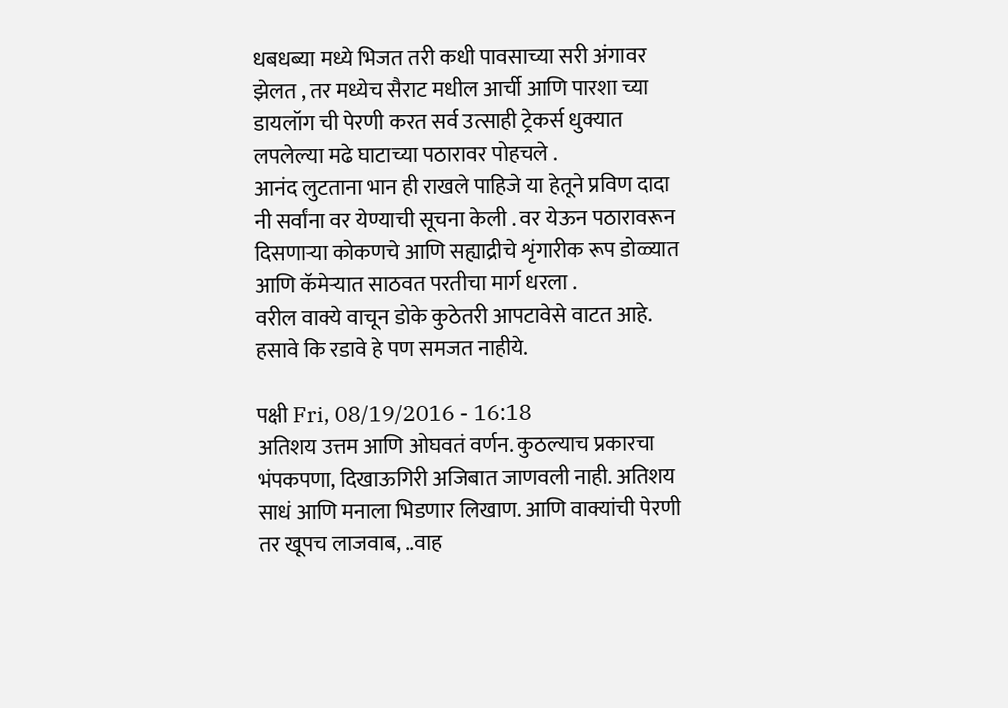धबधब्या मध्ये भिजत तरी कधी पावसाच्या सरी अंगावर झेलत , तर मध्येच सैराट मधील आर्ची आणि पारशा च्या डायलॉग ची पेरणी करत सर्व उत्साही ट्रेकर्स धुक्यात लपलेल्या मढे घाटाच्या पठारावर पोहचले .
आनंद लुटताना भान ही राखले पाहिजे या हेतूने प्रविण दादा नी सर्वांना वर येण्याची सूचना केली . वर येऊन पठारावरून दिसणाऱ्या कोकणचे आणि सह्याद्रीचे शृंगारीक रूप डोळ्यात आणि कॅमेऱ्यात साठवत परतीचा मार्ग धरला .
वरील वाक्ये वाचून डोके कुठेतरी आपटावेसे वाटत आहे. हसावे कि रडावे हे पण समजत नाहीये.

पक्षी Fri, 08/19/2016 - 16:18
अतिशय उत्तम आणि ओघवतं वर्णन. कुठल्याच प्रकारचा भंपकपणा, दिखाऊगिरी अजिबात जाणवली नाही. अतिशय साधं आणि मनाला भिडणार लिखाण. आणि वाक्यांची पेरणी तर खूपच लाजवाब, ..वाह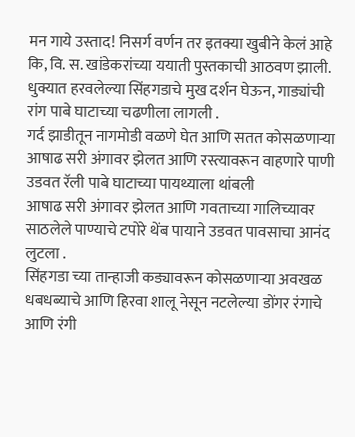मन गाये उस्ताद! निसर्ग वर्णन तर इतक्या खुबीने केलं आहे कि, वि. स. खांडेकरांच्या ययाती पुस्तकाची आठवण झाली.
धुक्यात हरवलेल्या सिंहगडाचे मुख दर्शन घेऊन, गाड्यांची रांग पाबे घाटाच्या चढणीला लागली .
गर्द झाडीतून नागमोडी वळणे घेत आणि सतत कोसळणाऱ्या आषाढ सरी अंगावर झेलत आणि रस्त्यावरून वाहणारे पाणी उडवत रॅली पाबे घाटाच्या पायथ्याला थांबली
आषाढ सरी अंगावर झेलत आणि गवताच्या गालिच्यावर साठलेले पाण्याचे टपोरे थेंब पायाने उडवत पावसाचा आनंद लुटला .
सिंहगडा च्या तान्हाजी कड्यावरून कोसळणाऱ्या अवखळ धबधब्याचे आणि हिरवा शालू नेसून नटलेल्या डोंगर रंगाचे आणि रंगी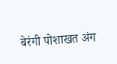बेरंगी पोशाखत अंग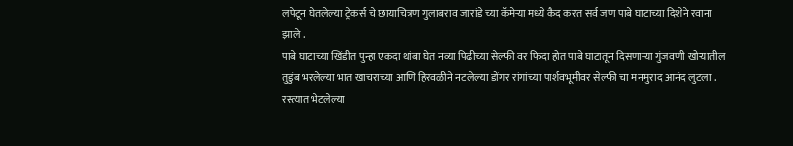लपेटून घेतलेल्या ट्रेकर्स चे छायाचित्रण गुलाबराव जारांडे च्या कॅमेऱ्या मध्ये कैद करत सर्व जण पाबे घाटाच्या दिशेने रवाना झाले .
पाबे घाटाच्या खिंडीत पुन्हा एकदा थांबा घेत नव्या पिढीच्या सेल्फी वर फिदा होत पाबे घाटातून दिसणाऱ्या गुंजवणी खोऱ्यातील तुडुंब भरलेल्या भात खाचराच्या आणि हिरवळीने नटलेल्या डोंगर रांगांच्या पार्शवभूमीवर सेल्फी चा मनमुराद आनंद लुटला .
रस्त्यात भेटलेल्या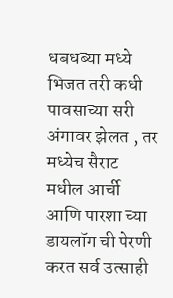धबधब्या मध्ये भिजत तरी कधी पावसाच्या सरी अंगावर झेलत , तर मध्येच सैराट मधील आर्ची आणि पारशा च्या डायलॉग ची पेरणी करत सर्व उत्साही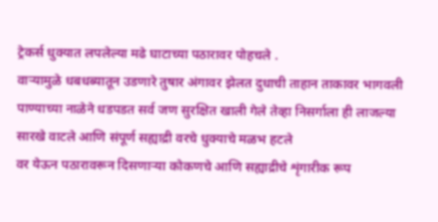ट्रेकर्स धुक्यात लपलेल्या मढे घाटाच्या पठारावर पोहचले .
वाऱ्यामुळे धबधब्यातून उडणारे तुषार अंगावर झेलत दुधाची ताहान ताकावर भागवली
पाण्याच्या नाळेने धडपडत सर्व जण सुरक्षित खाली गेले तेव्हा निसर्गाला ही लाजल्या सारखे वाटले आणि संपूर्ण सह्याद्री वरचे धुक्याचे मळभ हटले
वर येऊन पठारावरून दिसणाऱ्या कोकणचे आणि सह्याद्रीचे शृंगारीक रूप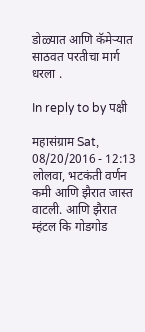डोळ्यात आणि कॅमेऱ्यात साठवत परतीचा मार्ग धरला .

In reply to by पक्षी

महासंग्राम Sat, 08/20/2016 - 12:13
लोलवा, भटकंती वर्णन कमी आणि झैरात जास्त वाटली. आणि झैरात म्हंटल कि गोडगोड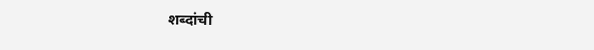शब्दांची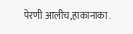पेरणी आलीच,हाकानाका .